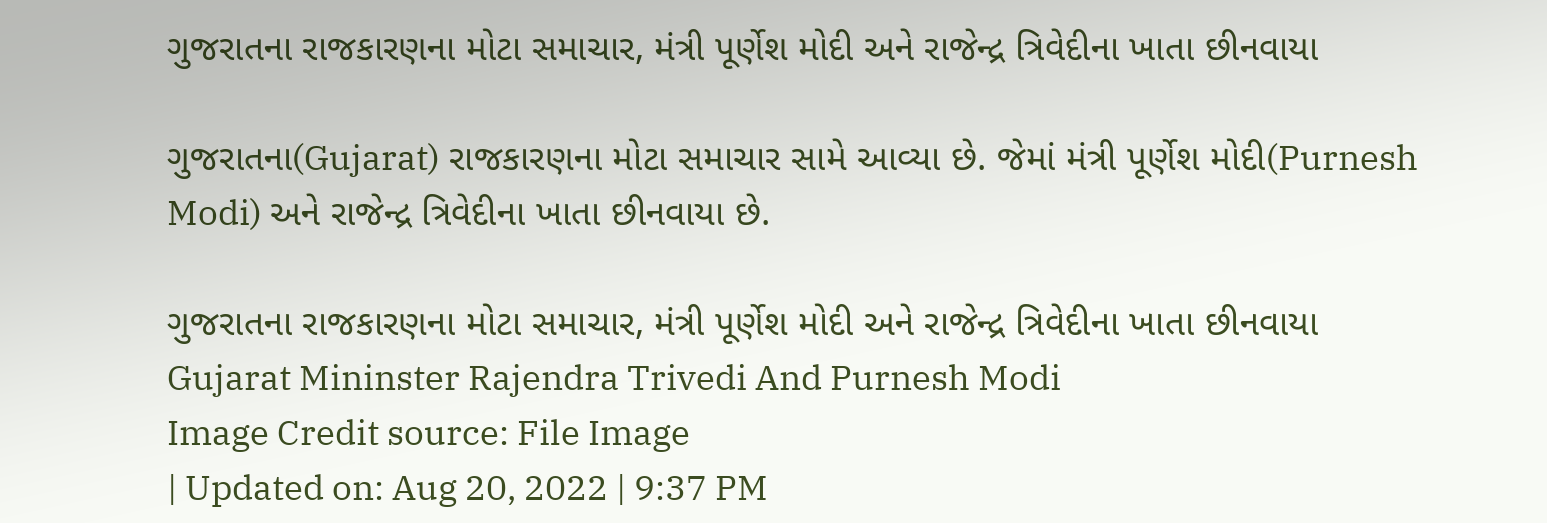ગુજરાતના રાજકારણના મોટા સમાચાર, મંત્રી પૂર્ણેશ મોદી અને રાજેન્દ્ર ત્રિવેદીના ખાતા છીનવાયા

ગુજરાતના(Gujarat) રાજકારણના મોટા સમાચાર સામે આવ્યા છે. જેમાં મંત્રી પૂર્ણેશ મોદી(Purnesh Modi) અને રાજેન્દ્ર ત્રિવેદીના ખાતા છીનવાયા છે.

ગુજરાતના રાજકારણના મોટા સમાચાર, મંત્રી પૂર્ણેશ મોદી અને રાજેન્દ્ર ત્રિવેદીના ખાતા છીનવાયા
Gujarat Mininster Rajendra Trivedi And Purnesh Modi
Image Credit source: File Image
| Updated on: Aug 20, 2022 | 9:37 PM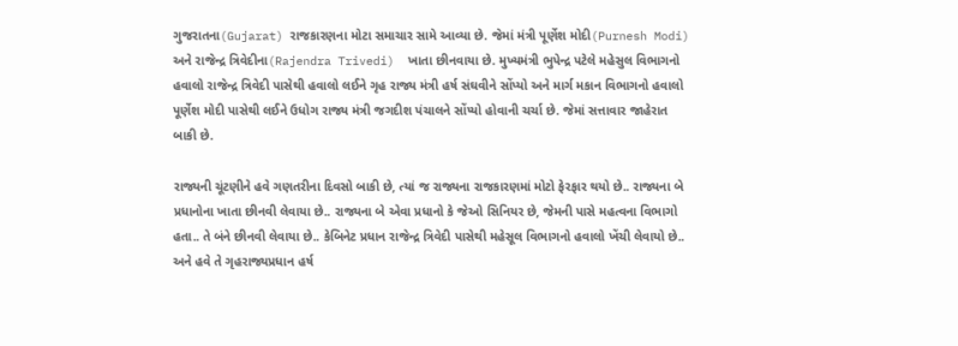ગુજરાતના(Gujarat) રાજકારણના મોટા સમાચાર સામે આવ્યા છે. જેમાં મંત્રી પૂર્ણેશ મોદી(Purnesh Modi) અને રાજેન્દ્ર ત્રિવેદીના(Rajendra Trivedi)  ખાતા છીનવાયા છે. મુખ્યમંત્રી ભુપેન્દ્ર પટેલે મહેસુલ વિભાગનો હવાલો રાજેન્દ્ર ત્રિવેદી પાસેથી હવાલો લઈને ગૃહ રાજ્ય મંત્રી હર્ષ સંઘવીને સોંપ્યો અને માર્ગ મકાન વિભાગનો હવાલો પૂર્ણેશ મોદી પાસેથી લઈને ઉધોગ રાજ્ય મંત્રી જગદીશ પંચાલને સોંપ્યો હોવાની ચર્ચા છે. જેમાં સત્તાવાર જાહેરાત બાકી છે.

રાજ્યની ચૂંટણીને હવે ગણતરીના દિવસો બાકી છે, ત્યાં જ રાજ્યના રાજકારણમાં મોટો ફેરફાર થયો છે.. રાજ્યના બે પ્રધાનોના ખાતા છીનવી લેવાયા છે.. રાજ્યના બે એવા પ્રધાનો કે જેઓ સિનિયર છે, જેમની પાસે મહત્વના વિભાગો હતા.. તે બંને છીનવી લેવાયા છે.. કેબિનેટ પ્રધાન રાજેન્દ્ર ત્રિવેદી પાસેથી મહેસૂલ વિભાગનો હવાલો ખેંચી લેવાયો છે.. અને હવે તે ગૃહરાજ્યપ્રધાન હર્ષ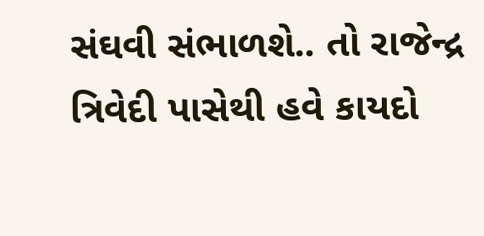સંઘવી સંભાળશે.. તો રાજેન્દ્ર ત્રિવેદી પાસેથી હવે કાયદો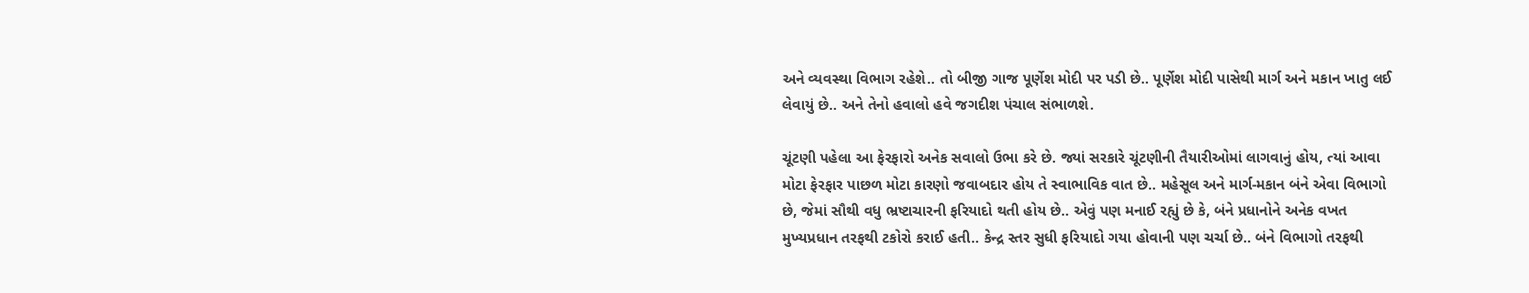અને વ્યવસ્થા વિભાગ રહેશે.. તો બીજી ગાજ પૂર્ણેશ મોદી પર પડી છે.. પૂર્ણેશ મોદી પાસેથી માર્ગ અને મકાન ખાતુ લઈ લેવાયું છે.. અને તેનો હવાલો હવે જગદીશ પંચાલ સંભાળશે.

ચૂંટણી પહેલા આ ફેરફારો અનેક સવાલો ઉભા કરે છે. જ્યાં સરકારે ચૂંટણીની તૈયારીઓમાં લાગવાનું હોય, ત્યાં આવા મોટા ફેરફાર પાછળ મોટા કારણો જવાબદાર હોય તે સ્વાભાવિક વાત છે.. મહેસૂલ અને માર્ગ-મકાન બંને એવા વિભાગો છે, જેમાં સૌથી વધુ ભ્રષ્ટાચારની ફરિયાદો થતી હોય છે.. એવું પણ મનાઈ રહ્યું છે કે, બંને પ્રધાનોને અનેક વખત મુખ્યપ્રધાન તરફથી ટકોરો કરાઈ હતી.. કેન્દ્ર સ્તર સુધી ફરિયાદો ગયા હોવાની પણ ચર્ચા છે.. બંને વિભાગો તરફથી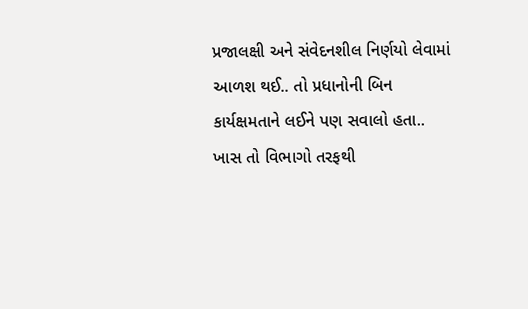પ્રજાલક્ષી અને સંવેદનશીલ નિર્ણયો લેવામાં આળશ થઈ.. તો પ્રધાનોની બિન કાર્યક્ષમતાને લઈને પણ સવાલો હતા.. ખાસ તો વિભાગો તરફથી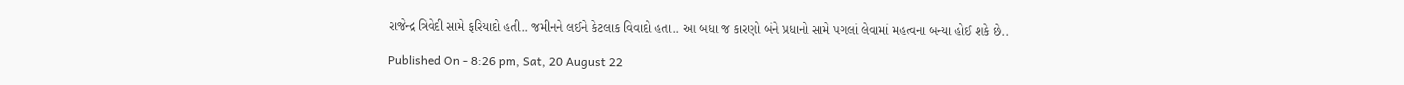રાજેન્દ્ર ત્રિવેદી સામે ફરિયાદો હતી.. જમીનને લઈને કેટલાક વિવાદો હતા.. આ બધા જ કારણો બંને પ્રધાનો સામે પગલાં લેવામાં મહત્વના બન્યા હોઈ શકે છે..

Published On - 8:26 pm, Sat, 20 August 22